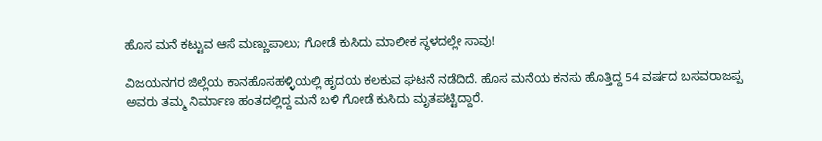ಹೊಸ ಮನೆ ಕಟ್ಟುವ ಆಸೆ ಮಣ್ಣುಪಾಲು; ಗೋಡೆ ಕುಸಿದು ಮಾಲೀಕ ಸ್ಥಳದಲ್ಲೇ ಸಾವು!

ವಿಜಯನಗರ ಜಿಲ್ಲೆಯ ಕಾನಹೊಸಹಳ್ಳಿಯಲ್ಲಿ ಹೃದಯ ಕಲಕುವ ಘಟನೆ ನಡೆದಿದೆ. ಹೊಸ ಮನೆಯ ಕನಸು ಹೊತ್ತಿದ್ದ 54 ವರ್ಷದ ಬಸವರಾಜಪ್ಪ ಅವರು ತಮ್ಮ ನಿರ್ಮಾಣ ಹಂತದಲ್ಲಿದ್ದ ಮನೆ ಬಳಿ ಗೋಡೆ ಕುಸಿದು ಮೃತಪಟ್ಟಿದ್ದಾರೆ.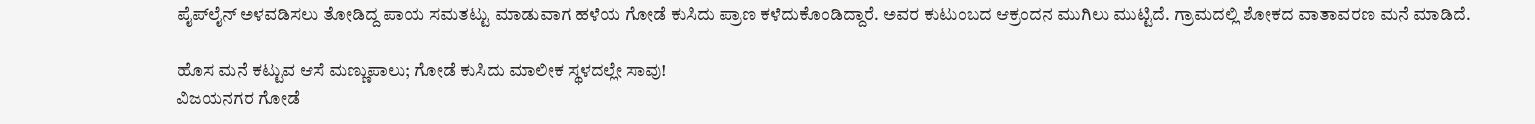ಪೈಪ್‌ಲೈನ್ ಅಳವಡಿಸಲು ತೋಡಿದ್ದ ಪಾಯ ಸಮತಟ್ಟು ಮಾಡುವಾಗ ಹಳೆಯ ಗೋಡೆ ಕುಸಿದು ಪ್ರಾಣ ಕಳೆದುಕೊಂಡಿದ್ದಾರೆ. ಅವರ ಕುಟುಂಬದ ಆಕ್ರಂದನ ಮುಗಿಲು ಮುಟ್ಟಿದೆ. ಗ್ರಾಮದಲ್ಲಿ ಶೋಕದ ವಾತಾವರಣ ಮನೆ ಮಾಡಿದೆ.

ಹೊಸ ಮನೆ ಕಟ್ಟುವ ಆಸೆ ಮಣ್ಣುಪಾಲು; ಗೋಡೆ ಕುಸಿದು ಮಾಲೀಕ ಸ್ಥಳದಲ್ಲೇ ಸಾವು!
ವಿಜಯನಗರ ಗೋಡೆ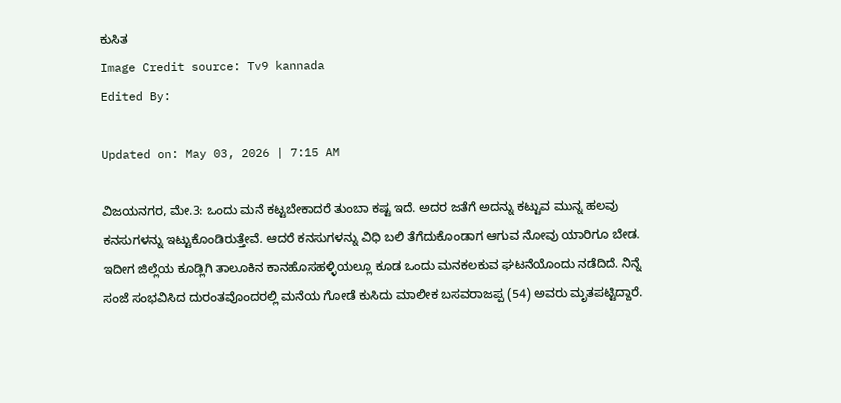ಕುಸಿತ
Image Credit source: Tv9 kannada
Edited By:

Updated on: May 03, 2026 | 7:15 AM

ವಿಜಯನಗರ, ಮೇ.3: ಒಂದು ಮನೆ ಕಟ್ಟಬೇಕಾದರೆ ತುಂಬಾ ಕಷ್ಟ ಇದೆ. ಅದರ ಜತೆಗೆ ಅದನ್ನು ಕಟ್ಟುವ ಮುನ್ನ ಹಲವು ಕನಸುಗಳನ್ನು ಇಟ್ಟುಕೊಂಡಿರುತ್ತೇವೆ. ಆದರೆ ಕನಸುಗಳನ್ನು ವಿಧಿ ಬಲಿ ತೆಗೆದುಕೊಂಡಾಗ ಆಗುವ ನೋವು ಯಾರಿಗೂ ಬೇಡ. ಇದೀಗ ಜಿಲ್ಲೆಯ ಕೂಡ್ಲಿಗಿ ತಾಲೂಕಿನ ಕಾನಹೊಸಹಳ್ಳಿಯಲ್ಲೂ ಕೂಡ ಒಂದು ಮನಕಲಕುವ ಘಟನೆಯೊಂದು ನಡೆದಿದೆ. ನಿನ್ನೆ ಸಂಜೆ ಸಂಭವಿಸಿದ ದುರಂತವೊಂದರಲ್ಲಿ ಮನೆಯ ಗೋಡೆ ಕುಸಿದು ಮಾಲೀಕ ಬಸವರಾಜಪ್ಪ (54) ಅವರು ಮೃತಪಟ್ಟಿದ್ದಾರೆ.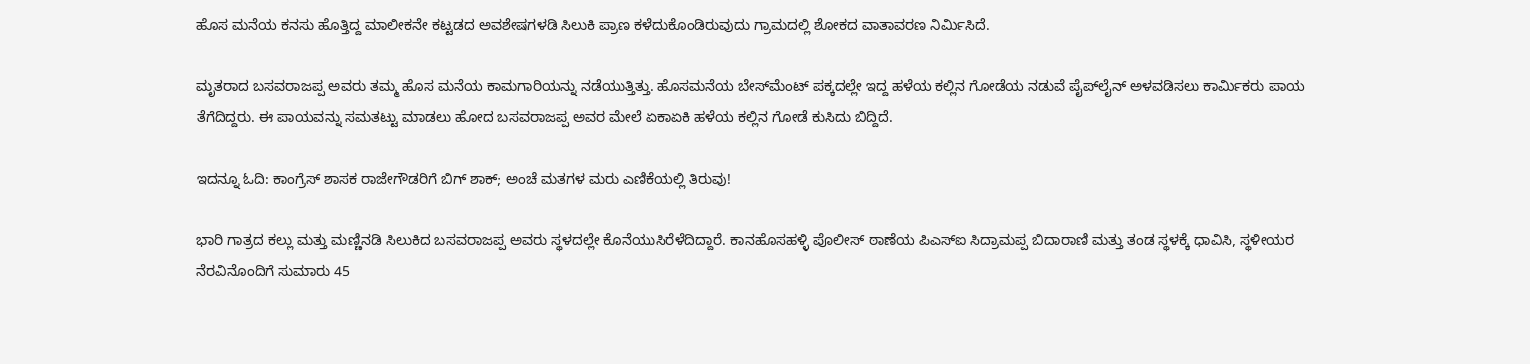ಹೊಸ ಮನೆಯ ಕನಸು ಹೊತ್ತಿದ್ದ ಮಾಲೀಕನೇ ಕಟ್ಟಡದ ಅವಶೇಷಗಳಡಿ ಸಿಲುಕಿ ಪ್ರಾಣ ಕಳೆದುಕೊಂಡಿರುವುದು ಗ್ರಾಮದಲ್ಲಿ ಶೋಕದ ವಾತಾವರಣ ನಿರ್ಮಿಸಿದೆ.

ಮೃತರಾದ ಬಸವರಾಜಪ್ಪ ಅವರು ತಮ್ಮ ಹೊಸ ಮನೆಯ ಕಾಮಗಾರಿಯನ್ನು ನಡೆಯುತ್ತಿತ್ತು. ಹೊಸಮನೆಯ ಬೇಸ್‌ಮೆಂಟ್ ಪಕ್ಕದಲ್ಲೇ ಇದ್ದ ಹಳೆಯ ಕಲ್ಲಿನ ಗೋಡೆಯ ನಡುವೆ ಪೈಪ್‌ಲೈನ್ ಅಳವಡಿಸಲು ಕಾರ್ಮಿಕರು ಪಾಯ ತೆಗೆದಿದ್ದರು. ಈ ಪಾಯವನ್ನು ಸಮತಟ್ಟು ಮಾಡಲು ಹೋದ ಬಸವರಾಜಪ್ಪ ಅವರ ಮೇಲೆ ಏಕಾಏಕಿ ಹಳೆಯ ಕಲ್ಲಿನ ಗೋಡೆ ಕುಸಿದು ಬಿದ್ದಿದೆ.

ಇದನ್ನೂ ಓದಿ: ಕಾಂಗ್ರೆಸ್ ಶಾಸಕ ರಾಜೇಗೌಡರಿಗೆ ಬಿಗ್ ಶಾಕ್; ಅಂಚೆ ಮತಗಳ ಮರು ಎಣಿಕೆಯಲ್ಲಿ ತಿರುವು!

ಭಾರಿ ಗಾತ್ರದ ಕಲ್ಲು ಮತ್ತು ಮಣ್ಣಿನಡಿ ಸಿಲುಕಿದ ಬಸವರಾಜಪ್ಪ ಅವರು ಸ್ಥಳದಲ್ಲೇ ಕೊನೆಯುಸಿರೆಳೆದಿದ್ದಾರೆ. ಕಾನಹೊಸಹಳ್ಳಿ ಪೊಲೀಸ್ ಠಾಣೆಯ ಪಿಎಸ್ಐ ಸಿದ್ರಾಮಪ್ಪ ಬಿದಾರಾಣಿ ಮತ್ತು ತಂಡ ಸ್ಥಳಕ್ಕೆ ಧಾವಿಸಿ, ಸ್ಥಳೀಯರ ನೆರವಿನೊಂದಿಗೆ ಸುಮಾರು 45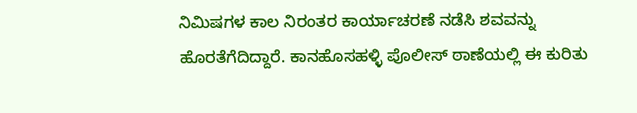ನಿಮಿಷಗಳ ಕಾಲ ನಿರಂತರ ಕಾರ್ಯಾಚರಣೆ ನಡೆಸಿ ಶವವನ್ನು ಹೊರತೆಗೆದಿದ್ದಾರೆ. ಕಾನಹೊಸಹಳ್ಳಿ ಪೊಲೀಸ್ ಠಾಣೆಯಲ್ಲಿ ಈ ಕುರಿತು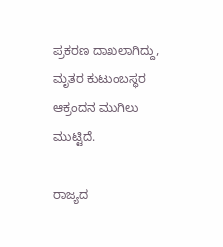ಪ್ರಕರಣ ದಾಖಲಾಗಿದ್ದು, ಮೃತರ ಕುಟುಂಬಸ್ಥರ ಆಕ್ರಂದನ ಮುಗಿಲು ಮುಟ್ಟಿದೆ.

ರಾಜ್ಯದ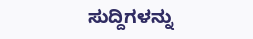ಸುದ್ದಿಗಳನ್ನು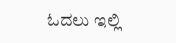ಓದಲು ಇಲ್ಲಿ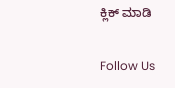ಕ್ಲಿಕ್ ಮಾಡಿ

Follow Us